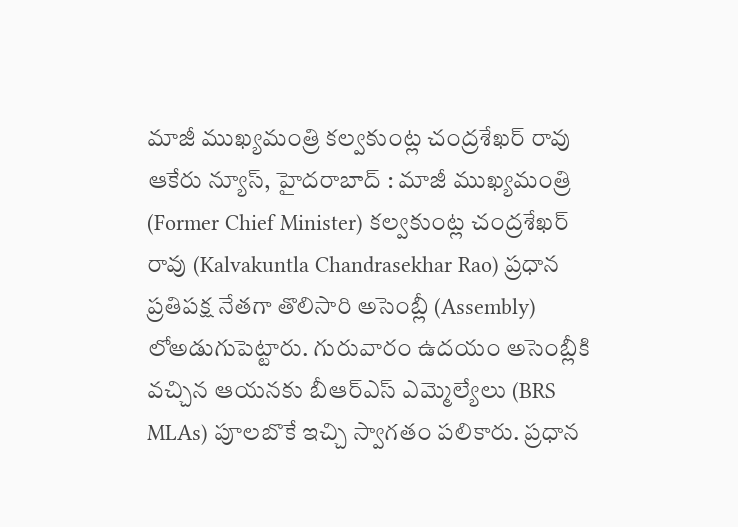మాజీ ముఖ్యమంత్రి కల్వకుంట్ల చంద్రశేఖర్ రావు
ఆకేరు న్యూస్, హైదరాబాద్ : మాజీ ముఖ్యమంత్రి (Former Chief Minister) కల్వకుంట్ల చంద్రశేఖర్ రావు (Kalvakuntla Chandrasekhar Rao) ప్రధాన ప్రతిపక్ష నేతగా తొలిసారి అసెంబ్లీ (Assembly) లోఅడుగుపెట్టారు. గురువారం ఉదయం అసెంబ్లీకి వచ్చిన ఆయనకు బీఆర్ఎస్ ఎమ్మెల్యేలు (BRS MLAs) పూలబొకే ఇచ్చి స్వాగతం పలికారు. ప్రధాన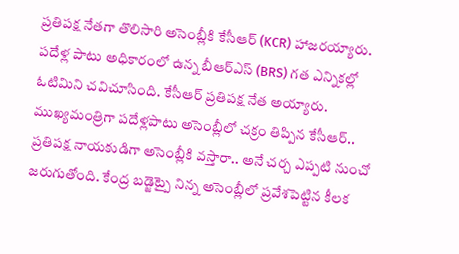ప్రతిపక్ష నేతగా తొలిసారి అసెంబ్లీకి కేసీఆర్ (KCR) హాజరయ్యారు. పదేళ్ల పాటు అధికారంలో ఉన్న బీఆర్ఎస్ (BRS) గత ఎన్నికల్లో ఓటిమిని చవిచూసింది. కేసీఆర్ ప్రతిపక్ష నేత అయ్యారు. ముఖ్యమంత్రిగా పదేళ్లపాటు అసెంబ్లీలో చక్రం తిప్పిన కేసీఆర్.. ప్రతిపక్ష నాయకుడిగా అసెంబ్లీకి వస్తారా.. అనే చర్చ ఎప్పటి నుంచో జరుగుతోంది. కేంద్ర బడ్జెట్పై నిన్న అసెంబ్లీలో ప్రవేశపెట్టిన కీలక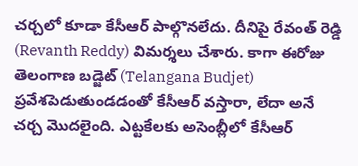చర్చలో కూడా కేసీఆర్ పాల్గొనలేదు. దీనిపై రేవంత్ రెడ్డి (Revanth Reddy) విమర్శలు చేశారు. కాగా ఈరోజు తెలంగాణ బడ్జెట్ (Telangana Budjet) ప్రవేశపెడుతుండడంతో కేసీఆర్ వస్తారా, లేదా అనే చర్చ మొదలైంది. ఎట్టకేలకు అసెంబ్లీలో కేసీఆర్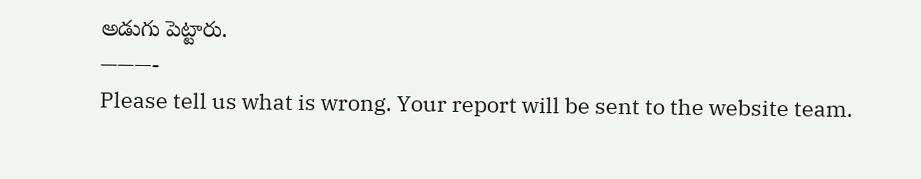అడుగు పెట్టారు.
———-
Please tell us what is wrong. Your report will be sent to the website team.